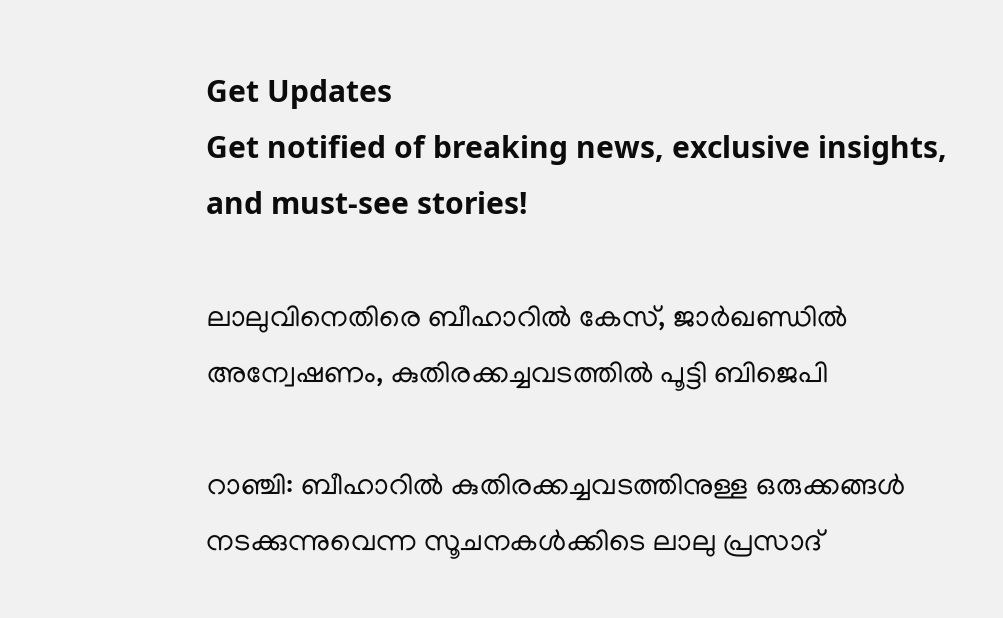Get Updates
Get notified of breaking news, exclusive insights, and must-see stories!

ലാലുവിനെതിരെ ബീഹാറില്‍ കേസ്, ജാര്‍ഖണ്ഡില്‍ അന്വേഷണം, കുതിരക്കച്ചവടത്തില്‍ പൂട്ടി ബിജെപി

റാഞ്ചി: ബീഹാറില്‍ കുതിരക്കച്ചവടത്തിനുള്ള ഒരുക്കങ്ങള്‍ നടക്കുന്നുവെന്ന സൂചനകള്‍ക്കിടെ ലാലു പ്രസാദ്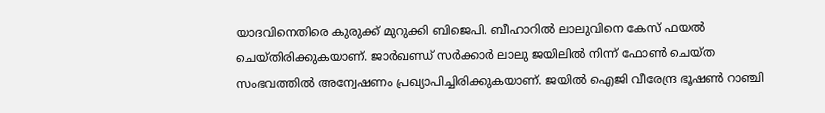യാദവിനെതിരെ കുരുക്ക് മുറുക്കി ബിജെപി. ബീഹാറില്‍ ലാലുവിനെ കേസ് ഫയല്‍ ചെയ്തിരിക്കുകയാണ്. ജാര്‍ഖണ്ഡ് സര്‍ക്കാര്‍ ലാലു ജയിലില്‍ നിന്ന് ഫോണ്‍ ചെയ്ത സംഭവത്തില്‍ അന്വേഷണം പ്രഖ്യാപിച്ചിരിക്കുകയാണ്. ജയില്‍ ഐജി വീരേന്ദ്ര ഭൂഷണ്‍ റാഞ്ചി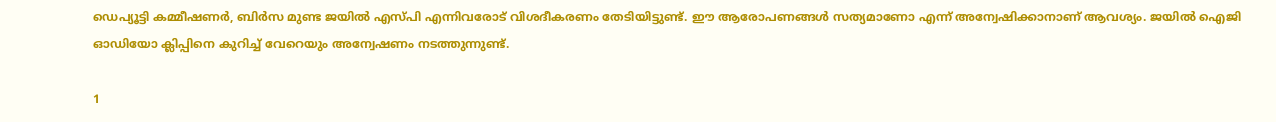ഡെപ്യൂട്ടി കമ്മീഷണര്‍, ബിര്‍സ മുണ്ട ജയില്‍ എസ്പി എന്നിവരോട് വിശദീകരണം തേടിയിട്ടുണ്ട്. ഈ ആരോപണങ്ങള്‍ സത്യമാണോ എന്ന് അന്വേഷിക്കാനാണ് ആവശ്യം. ജയില്‍ ഐജി ഓഡിയോ ക്ലിപ്പിനെ കുറിച്ച് വേറെയും അന്വേഷണം നടത്തുന്നുണ്ട്.

1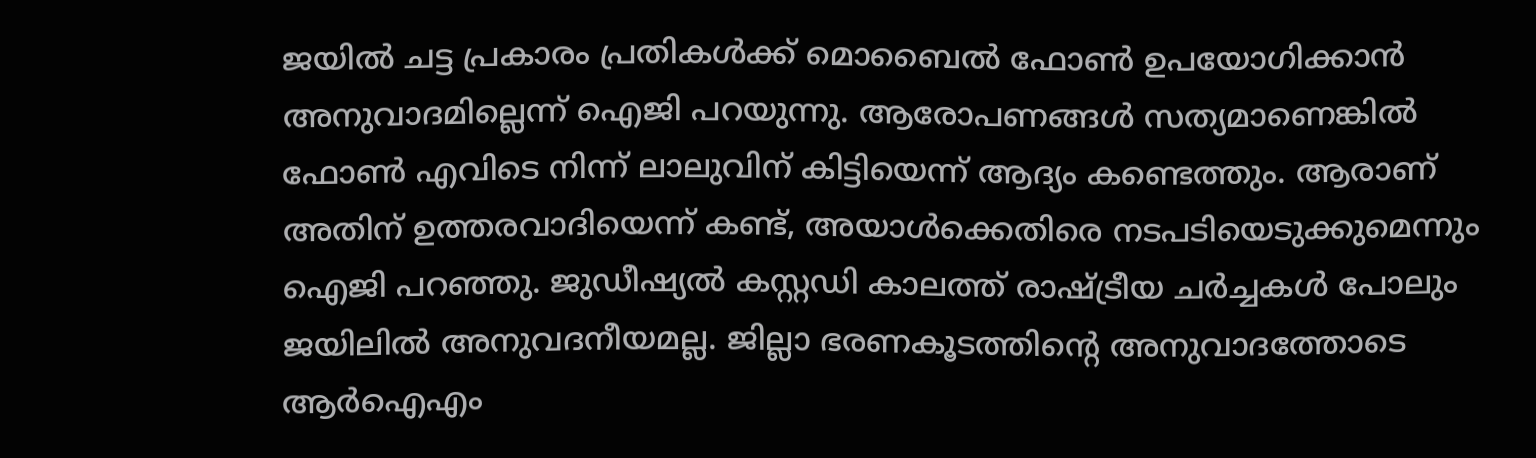ജയില്‍ ചട്ട പ്രകാരം പ്രതികള്‍ക്ക് മൊബൈല്‍ ഫോണ്‍ ഉപയോഗിക്കാന്‍ അനുവാദമില്ലെന്ന് ഐജി പറയുന്നു. ആരോപണങ്ങള്‍ സത്യമാണെങ്കില്‍ ഫോണ്‍ എവിടെ നിന്ന് ലാലുവിന് കിട്ടിയെന്ന് ആദ്യം കണ്ടെത്തും. ആരാണ് അതിന് ഉത്തരവാദിയെന്ന് കണ്ട്, അയാള്‍ക്കെതിരെ നടപടിയെടുക്കുമെന്നും ഐജി പറഞ്ഞു. ജുഡീഷ്യല്‍ കസ്റ്റഡി കാലത്ത് രാഷ്ട്രീയ ചര്‍ച്ചകള്‍ പോലും ജയിലില്‍ അനുവദനീയമല്ല. ജില്ലാ ഭരണകൂടത്തിന്റെ അനുവാദത്തോടെ ആര്‍ഐഎം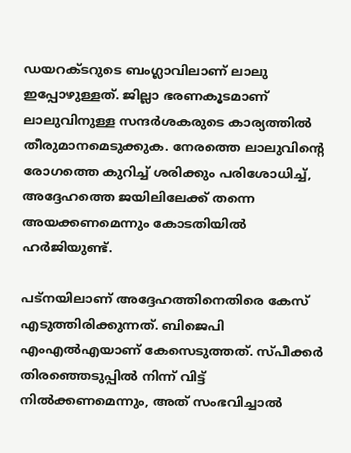ഡയറക്ടറുടെ ബംഗ്ലാവിലാണ് ലാലു ഇപ്പോഴുള്ളത്. ജില്ലാ ഭരണകൂടമാണ് ലാലുവിനുള്ള സന്ദര്‍ശകരുടെ കാര്യത്തില്‍ തീരുമാനമെടുക്കുക. നേരത്തെ ലാലുവിന്റെ രോഗത്തെ കുറിച്ച് ശരിക്കും പരിശോധിച്ച്, അദ്ദേഹത്തെ ജയിലിലേക്ക് തന്നെ അയക്കണമെന്നും കോടതിയില്‍ ഹര്‍ജിയുണ്ട്.

പട്‌നയിലാണ് അദ്ദേഹത്തിനെതിരെ കേസ് എടുത്തിരിക്കുന്നത്. ബിജെപി എംഎല്‍എയാണ് കേസെടുത്തത്. സ്പീക്കര്‍ തിരഞ്ഞെടുപ്പില്‍ നിന്ന് വിട്ട് നില്‍ക്കണമെന്നും, അത് സംഭവിച്ചാല്‍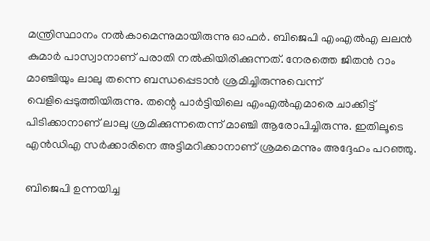മന്ത്രിസ്ഥാനം നല്‍കാമെന്നുമായിരുന്നു ഓഫര്‍. ബിജെപി എംഎല്‍എ ലലന്‍ കുമാര്‍ പാസ്വാനാണ് പരാതി നല്‍കിയിരിക്കുന്നത്. നേരത്തെ ജിതന്‍ റാം മാഞ്ചിയും ലാലു തന്നെ ബന്ധപ്പെടാന്‍ ശ്രമിച്ചിരുന്നുവെന്ന് വെളിപ്പെടുത്തിയിരുന്നു. തന്റെ പാര്‍ട്ടിയിലെ എംഎല്‍എമാരെ ചാക്കിട്ട് പിടിക്കാനാണ് ലാലു ശ്രമിക്കുന്നതെന്ന് മാഞ്ചി ആരോപിച്ചിരുന്നു. ഇതിലൂടെ എന്‍ഡിഎ സര്‍ക്കാരിനെ അട്ടിമറിക്കാനാണ് ശ്രമമെന്നും അദ്ദേഹം പറഞ്ഞു.

ബിജെപി ഉന്നയിച്ച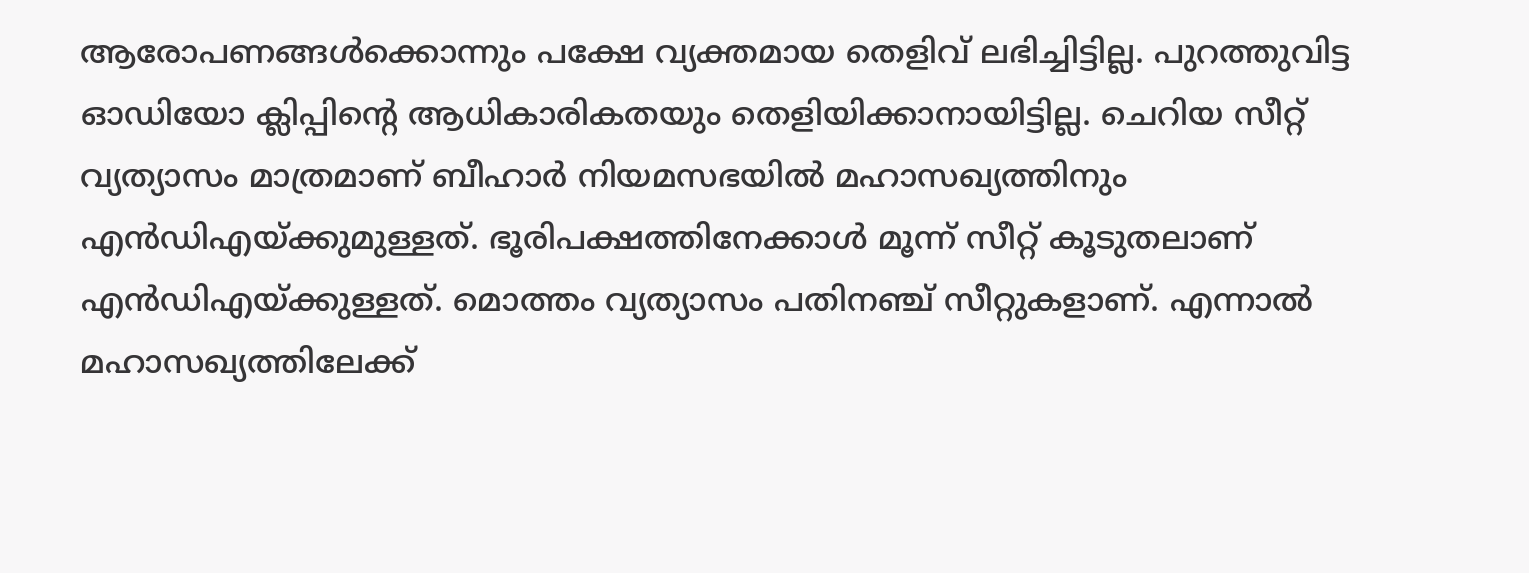ആരോപണങ്ങള്‍ക്കൊന്നും പക്ഷേ വ്യക്തമായ തെളിവ് ലഭിച്ചിട്ടില്ല. പുറത്തുവിട്ട ഓഡിയോ ക്ലിപ്പിന്റെ ആധികാരികതയും തെളിയിക്കാനായിട്ടില്ല. ചെറിയ സീറ്റ് വ്യത്യാസം മാത്രമാണ് ബീഹാര്‍ നിയമസഭയില്‍ മഹാസഖ്യത്തിനും എന്‍ഡിഎയ്ക്കുമുള്ളത്. ഭൂരിപക്ഷത്തിനേക്കാള്‍ മൂന്ന് സീറ്റ് കൂടുതലാണ് എന്‍ഡിഎയ്ക്കുള്ളത്. മൊത്തം വ്യത്യാസം പതിനഞ്ച് സീറ്റുകളാണ്. എന്നാല്‍ മഹാസഖ്യത്തിലേക്ക്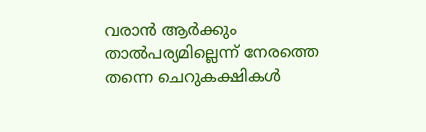വരാന്‍ ആര്‍ക്കും താല്‍പര്യമില്ലെന്ന് നേരത്തെ തന്നെ ചെറുകക്ഷികള്‍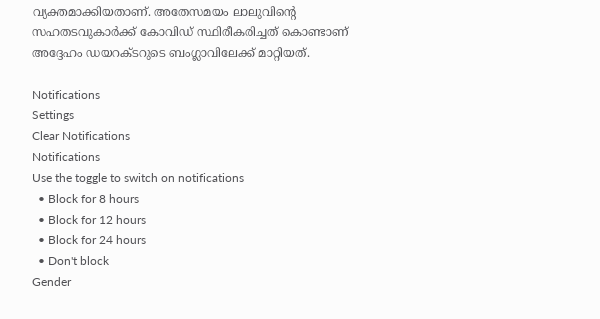വ്യക്തമാക്കിയതാണ്. അതേസമയം ലാലുവിന്റെ സഹതടവുകാര്‍ക്ക് കോവിഡ് സ്ഥിരീകരിച്ചത് കൊണ്ടാണ് അദ്ദേഹം ഡയറക്ടറുടെ ബംഗ്ലാവിലേക്ക് മാറ്റിയത്.

Notifications
Settings
Clear Notifications
Notifications
Use the toggle to switch on notifications
  • Block for 8 hours
  • Block for 12 hours
  • Block for 24 hours
  • Don't block
Gender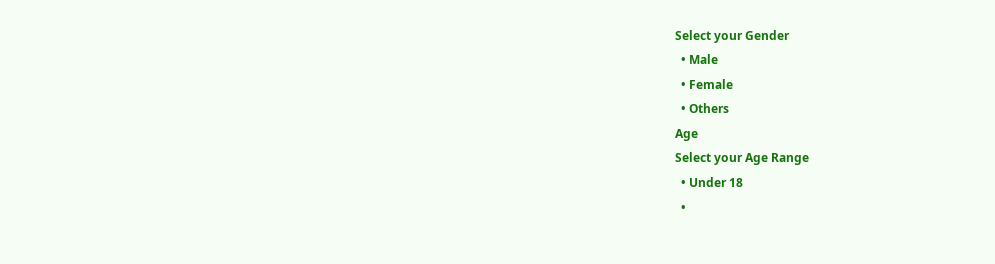Select your Gender
  • Male
  • Female
  • Others
Age
Select your Age Range
  • Under 18
  •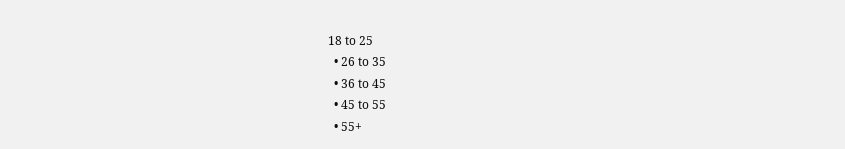18 to 25
  • 26 to 35
  • 36 to 45
  • 45 to 55
  • 55+